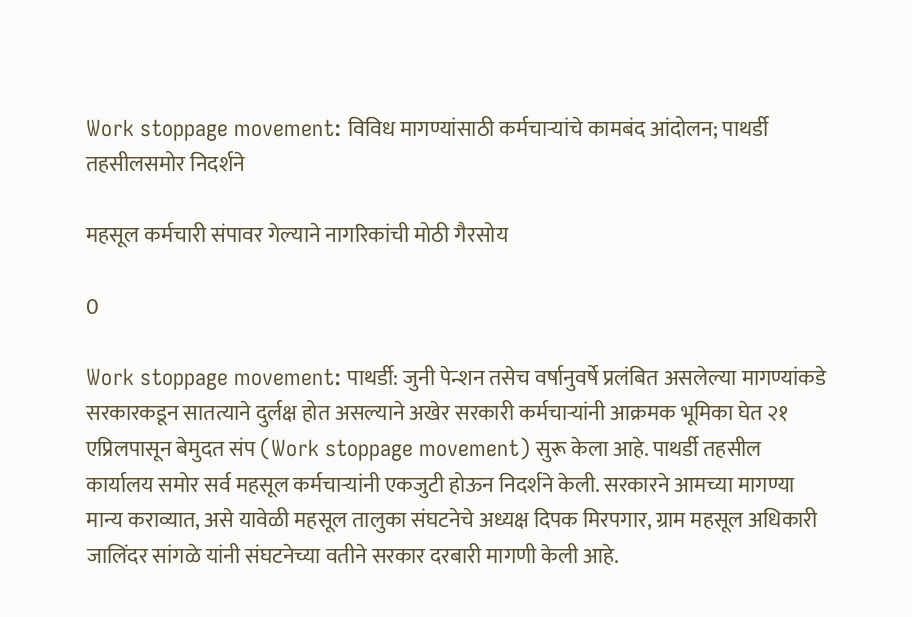Work stoppage movement: विविध मागण्यांसाठी कर्मचाऱ्यांचे कामबंद आंदोलन; पाथर्डी तहसीलसमोर निदर्शने

महसूल कर्मचारी संपावर गेल्याने नागरिकांची मोठी गैरसोय

0

Work stoppage movement: पाथर्डी: जुनी पेन्शन तसेच वर्षानुवर्षे प्रलंबित असलेल्या मागण्यांकडे सरकारकडून सातत्याने दुर्लक्ष होत असल्याने अखेर सरकारी कर्मचाऱ्यांनी आक्रमक भूमिका घेत २१ एप्रिलपासून बेमुदत संप (Work stoppage movement) सुरू केला आहे. पाथर्डी तहसील कार्यालय समोर सर्व महसूल कर्मचाऱ्यांनी एकजुटी होऊन निदर्शने केली. सरकारने आमच्या मागण्या मान्य कराव्यात, असे यावेळी महसूल तालुका संघटनेचे अध्यक्ष दिपक मिरपगार, ग्राम महसूल अधिकारी जालिंदर सांगळे यांनी संघटनेच्या वतीने सरकार दरबारी मागणी केली आहे.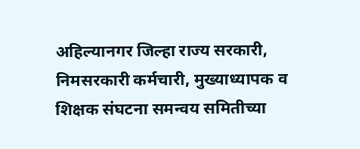अहिल्यानगर जिल्हा राज्य सरकारी, निमसरकारी कर्मचारी, मुख्याध्यापक व शिक्षक संघटना समन्वय समितीच्या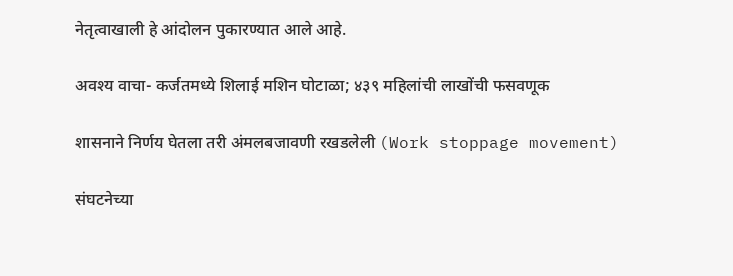नेतृत्वाखाली हे आंदोलन पुकारण्यात आले आहे.

अवश्य वाचा- कर्जतमध्ये शिलाई मशिन घोटाळा; ४३९ महिलांची लाखोंची फसवणूक

शासनाने निर्णय घेतला तरी अंमलबजावणी रखडलेली (Work stoppage movement)

संघटनेच्या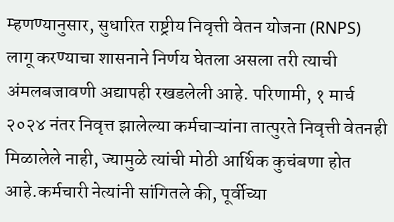म्हणण्यानुसार, सुधारित राष्ट्रीय निवृत्ती वेतन योजना (RNPS) लागू करण्याचा शासनाने निर्णय घेतला असला तरी त्याची अंमलबजावणी अद्यापही रखडलेली आहे. परिणामी, १ मार्च २०२४ नंतर निवृत्त झालेल्या कर्मचाऱ्यांना तात्पुरते निवृत्ती वेतनही मिळालेले नाही, ज्यामुळे त्यांची मोठी आर्थिक कुचंबणा होत आहे.कर्मचारी नेत्यांनी सांगितले की, पूर्वीच्या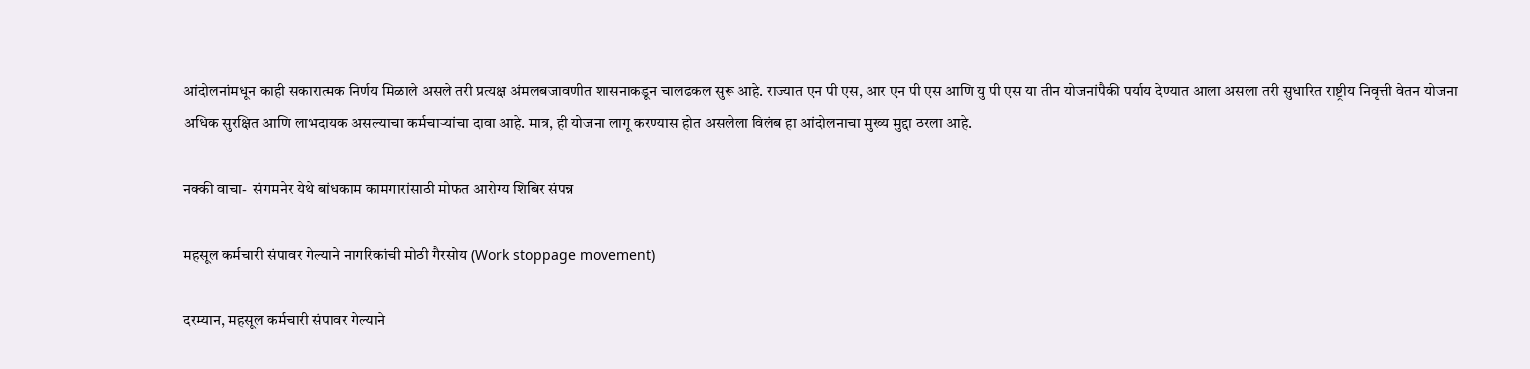आंदोलनांमधून काही सकारात्मक निर्णय मिळाले असले तरी प्रत्यक्ष अंमलबजावणीत शासनाकडून चालढकल सुरू आहे. राज्यात एन पी एस, आर एन पी एस आणि यु पी एस या तीन योजनांपैकी पर्याय देण्यात आला असला तरी सुधारित राष्ट्रीय निवृत्ती वेतन योजना अधिक सुरक्षित आणि लाभदायक असल्याचा कर्मचाऱ्यांचा दावा आहे. मात्र, ही योजना लागू करण्यास होत असलेला विलंब हा आंदोलनाचा मुख्य मुद्दा ठरला आहे.

नक्की वाचा-  संगमनेर येथे बांधकाम कामगारांसाठी मोफत आरोग्य शिबिर संपन्न

महसूल कर्मचारी संपावर गेल्याने नागरिकांची मोठी गैरसोय (Work stoppage movement)

दरम्यान, महसूल कर्मचारी संपावर गेल्याने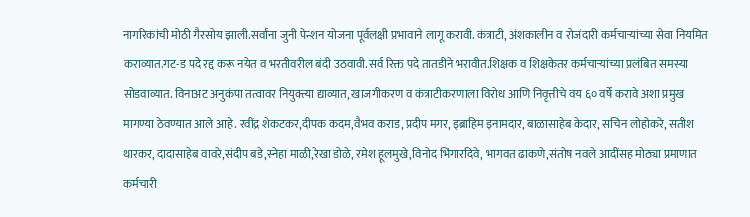नागरिकांची मोठी गैरसोय झाली.सर्वांना जुनी पेन्शन योजना पूर्वलक्षी प्रभावाने लागू करावी. कंत्राटी, अंशकालीन व रोजंदारी कर्मचाऱ्यांच्या सेवा नियमित कराव्यात.गट-ड पदे रद्द करू नयेत व भरतीवरील बंदी उठवावी.सर्व रिक्त पदे तातडीने भरावीत.शिक्षक व शिक्षकेतर कर्मचाऱ्यांच्या प्रलंबित समस्या सोडवाव्यात. विनाअट अनुकंपा तत्वावर नियुक्त्या द्याव्यात, खाजगीकरण व कंत्राटीकरणाला विरोध आणि निवृत्तीचे वय ६० वर्षे करावे अशा प्रमुख मागण्या ठेवण्यात आले आहे. रवींद्र शेकटकर,दीपक कदम,वैभव कराड, प्रदीप मगर, इब्राहिम इनामदार, बाळासाहेब केदार, सचिन लोहोकरे, सतीश थारकर, दादासाहेब वावरे,संदीप बडे,स्नेहा माळी,रेखा डोळे, रमेश हूलमुखे,विनोद भिंगारदिवे, भागवत ढाकणे,संतोष नवले आदींसह मोठ्या प्रमाणात कर्मचारी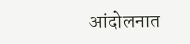आंदोलनात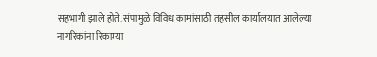सहभागी झाले होते. संपामुळे विविध कामांसाठी तहसील कार्यालयात आलेल्या नागरिकांना रिकाम्या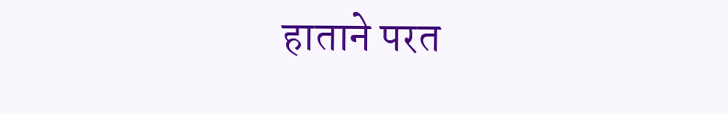हाताने परत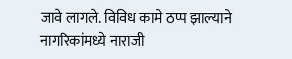जावे लागले. विविध कामे ठप्प झाल्याने नागरिकांमध्ये नाराजी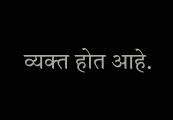व्यक्त होत आहे.